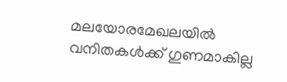മലയോരമേഖലയിൽ വനിതകൾക്ക് ഗുണമാകില്ല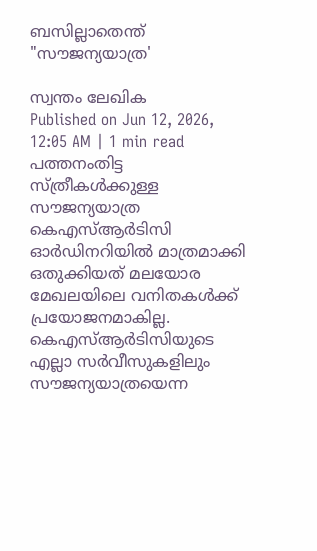ബസില്ലാതെന്ത് "സൗജന്യയാത്ര'

സ്വന്തം ലേഖിക
Published on Jun 12, 2026, 12:05 AM | 1 min read
പത്തനംതിട്ട
സ്ത്രീകൾക്കുള്ള സൗജന്യയാത്ര കെഎസ്ആർടിസി ഓർഡിനറിയിൽ മാത്രമാക്കി ഒതുക്കിയത് മലയോര മേഖലയിലെ വനിതകൾക്ക് പ്രയോജനമാകില്ല. കെഎസ്ആർടിസിയുടെ എല്ലാ സർവീസുകളിലും സൗജന്യയാത്രയെന്ന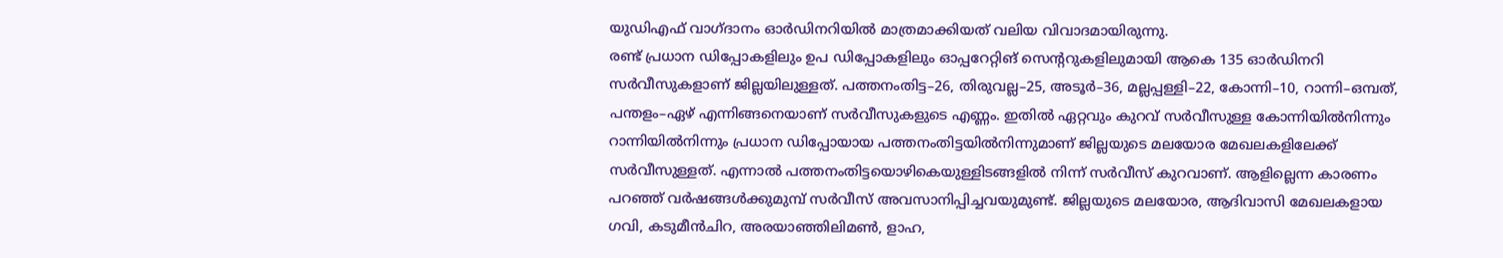യുഡിഎഫ് വാഗ്ദാനം ഓർഡിനറിയിൽ മാത്രമാക്കിയത് വലിയ വിവാദമായിരുന്നു.
രണ്ട് പ്രധാന ഡിപ്പോകളിലും ഉപ ഡിപ്പോകളിലും ഓപ്പറേറ്റിങ് സെന്ററുകളിലുമായി ആകെ 135 ഓർഡിനറി സർവീസുകളാണ് ജില്ലയിലുള്ളത്. പത്തനംതിട്ട–26, തിരുവല്ല–25, അടൂർ–36, മല്ലപ്പള്ളി–22, കോന്നി–10, റാന്നി–ഒമ്പത്, പന്തളം–ഏഴ് എന്നിങ്ങനെയാണ് സർവീസുകളുടെ എണ്ണം. ഇതിൽ ഏറ്റവും കുറവ് സർവീസുള്ള കോന്നിയിൽനിന്നും റാന്നിയിൽനിന്നും പ്രധാന ഡിപ്പോയായ പത്തനംതിട്ടയിൽനിന്നുമാണ് ജില്ലയുടെ മലയോര മേഖലകളിലേക്ക് സർവീസുള്ളത്. എന്നാൽ പത്തനംതിട്ടയൊഴികെയുള്ളിടങ്ങളിൽ നിന്ന് സർവീസ് കുറവാണ്. ആളില്ലെന്ന കാരണം പറഞ്ഞ് വർഷങ്ങൾക്കുമുമ്പ് സർവീസ് അവസാനിപ്പിച്ചവയുമുണ്ട്. ജില്ലയുടെ മലയോര, ആദിവാസി മേഖലകളായ ഗവി, കടുമീൻചിറ, അരയാഞ്ഞിലിമൺ, ളാഹ,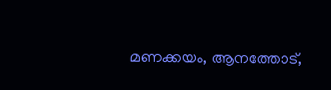മണക്കയം, ആനത്തോട്,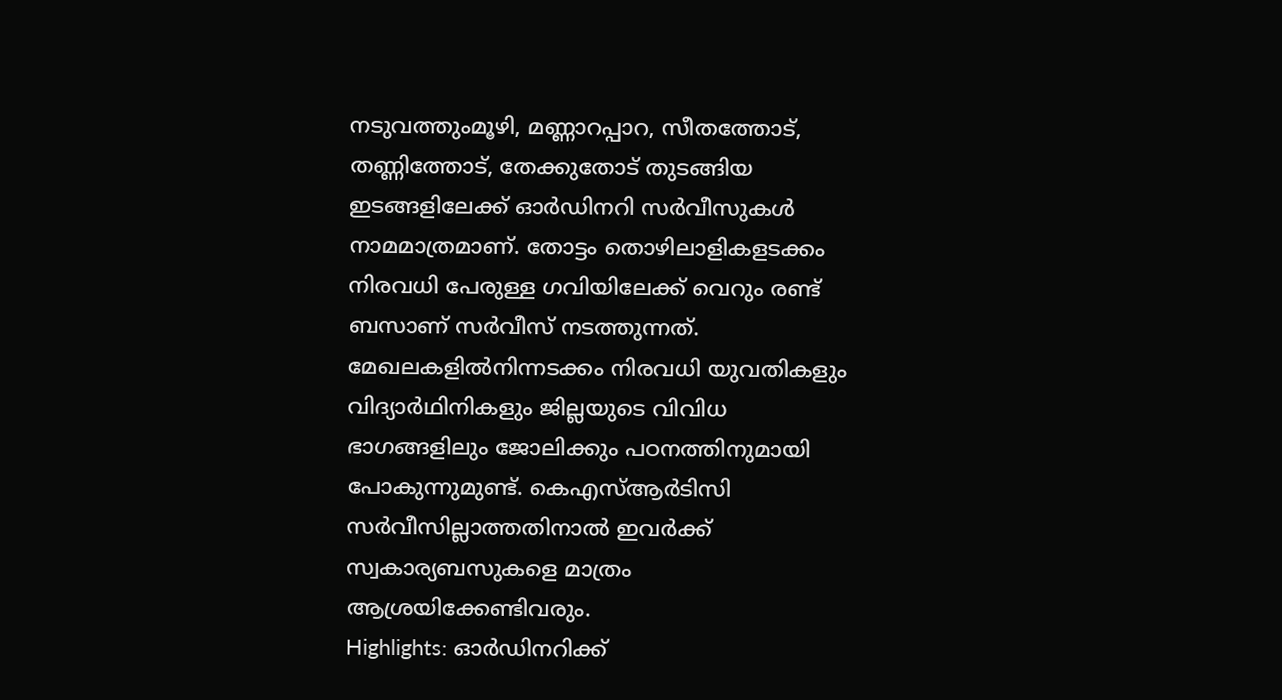നടുവത്തുംമൂഴി, മണ്ണാറപ്പാറ, സീതത്തോട്, തണ്ണിത്തോട്, തേക്കുതോട് തുടങ്ങിയ ഇടങ്ങളിലേക്ക് ഓർഡിനറി സർവീസുകൾ നാമമാത്രമാണ്. തോട്ടം തൊഴിലാളികളടക്കം നിരവധി പേരുള്ള ഗവിയിലേക്ക് വെറും രണ്ട് ബസാണ് സർവീസ് നടത്തുന്നത്.
മേഖലകളിൽനിന്നടക്കം നിരവധി യുവതികളും വിദ്യാർഥിനികളും ജില്ലയുടെ വിവിധ ഭാഗങ്ങളിലും ജോലിക്കും പഠനത്തിനുമായി പോകുന്നുമുണ്ട്. കെഎസ്ആർടിസി സർവീസില്ലാത്തതിനാൽ ഇവർക്ക് സ്വകാര്യബസുകളെ മാത്രം ആശ്രയിക്കേണ്ടിവരും.
Highlights: ഓർഡിനറിക്ക്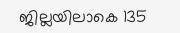ജില്ലയിലാകെ 135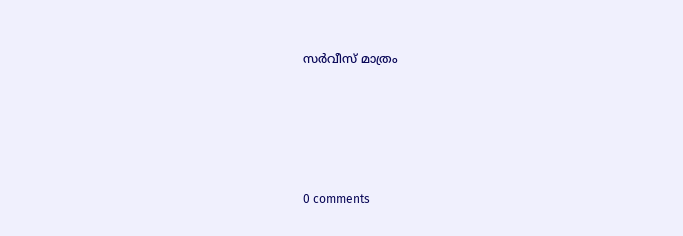സർവീസ് മാത്രം









0 comments